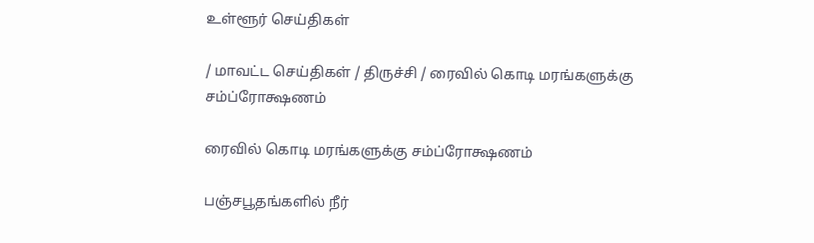உள்ளூர் செய்திகள்

/ மாவட்ட செய்திகள் / திருச்சி / ரைவில் கொடி மரங்களுக்கு சம்ப்ரோக்ஷணம்

ரைவில் கொடி மரங்களுக்கு சம்ப்ரோக்ஷணம்

பஞ்சபூதங்களில் நீர்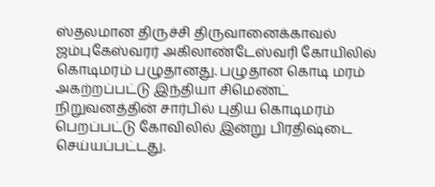ஸ்தலமான திருச்சி திருவானைக்காவல் ஜம்புகேஸ்வரர் அகிலாண்டேஸ்வரி கோயிலில் கொடிமரம் பழுதானது. பழுதான கொடி மரம் அகற்றப்பட்டு இந்தியா சிமெண்ட் நிறுவனத்தின் சார்பில் புதிய கொடிமரம் பெறப்பட்டு கோவிலில் இன்று பிரதிஷ்டை செய்யப்பட்டது.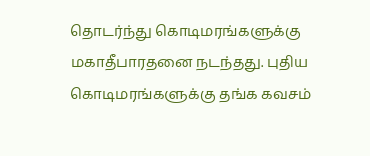தொடர்ந்து கொடிமரங்களுக்கு மகாதீபாரதனை நடந்தது. புதிய கொடிமரங்களுக்கு தங்க கவசம்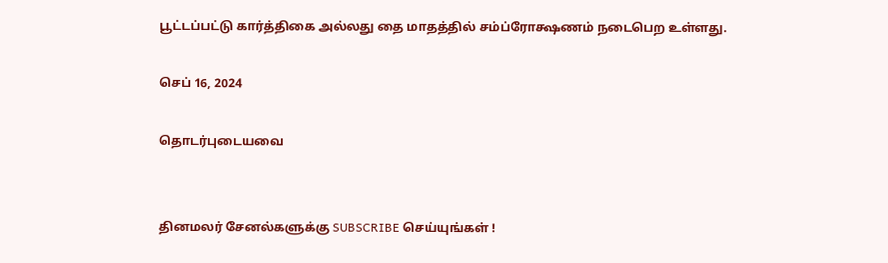பூட்டப்பட்டு கார்த்திகை அல்லது தை மாதத்தில் சம்ப்ரோக்ஷணம் நடைபெற உள்ளது.

செப் 16, 2024

தொடர்புடையவை


தினமலர் சேனல்களுக்கு SUBSCRIBE செய்யுங்கள் !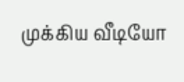முக்கிய வீடியோ